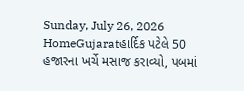Sunday, July 26, 2026
HomeGujaratહાર્દિક પટેલે 50 હજારના ખર્ચે મસાજ કરાવ્યો, પબમાં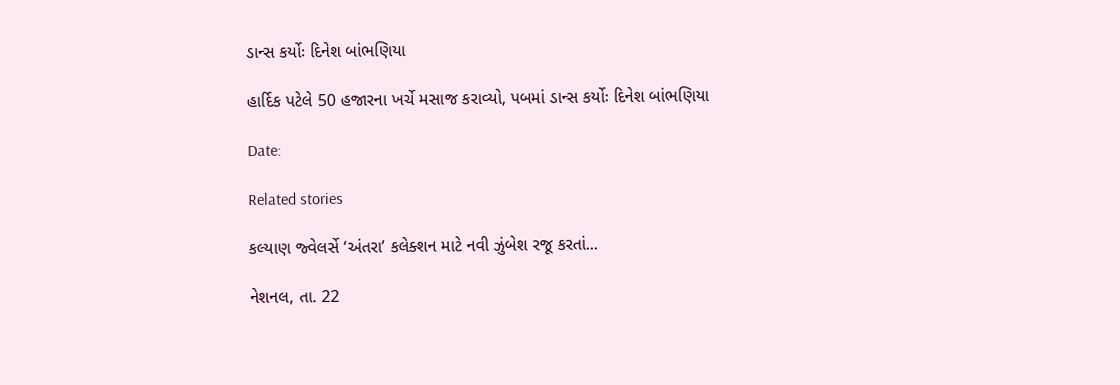ડાન્સ કર્યોઃ દિનેશ બાંભણિયા

હાર્દિક પટેલે 50 હજારના ખર્ચે મસાજ કરાવ્યો, પબમાં ડાન્સ કર્યોઃ દિનેશ બાંભણિયા

Date:

Related stories

કલ્યાણ જ્વેલર્સે ‘અંતરા’ કલેક્શન માટે નવી ઝુંબેશ રજૂ કરતાં...

નેશનલ, તા. 22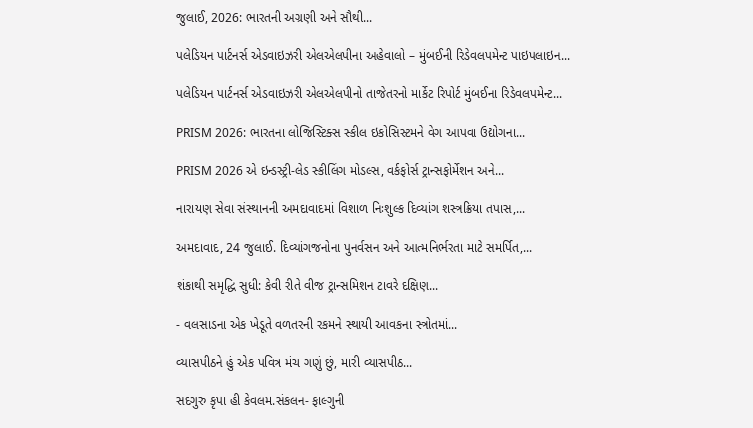જુલાઈ, 2026: ભારતની અગ્રણી અને સૌથી...

પલેડિયન પાર્ટનર્સ એડવાઇઝરી એલએલપીના અહેવાલો – મુંબઈની રિડેવલપમેન્ટ પાઇપલાઇન...

પલેડિયન પાર્ટનર્સ એડવાઇઝરી એલએલપીનો તાજેતરનો માર્કેટ રિપોર્ટ મુંબઈના રિડેવલપમેન્ટ...

PRISM 2026: ભારતના લોજિસ્ટિક્સ સ્કીલ ઇકોસિસ્ટમને વેગ આપવા ઉદ્યોગના...

PRISM 2026 એ ઇન્ડસ્ટ્રી-લેડ સ્કીલિંગ મોડલ્સ, વર્કફોર્સ ટ્રાન્સફોર્મેશન અને...

નારાયણ સેવા સંસ્થાનની અમદાવાદમાં વિશાળ નિઃશુલ્ક દિવ્યાંગ શસ્ત્રક્રિયા તપાસ,...

અમદાવાદ, 24 જુલાઈ. દિવ્યાંગજનોના પુનર્વસન અને આત્મનિર્ભરતા માટે સમર્પિત,...

શંકાથી સમૃદ્ધિ સુધી: કેવી રીતે વીજ ટ્રાન્સમિશન ટાવરે દક્ષિણ...

- વલસાડના એક ખેડૂતે વળતરની રકમને સ્થાયી આવકના સ્ત્રોતમાં...

વ્યાસપીઠને હું એક પવિત્ર મંચ ગણું છું, મારી વ્યાસપીઠ...

સદગુરુ કૃપા હી કેવલમ.સંકલન- ફાલ્ગુની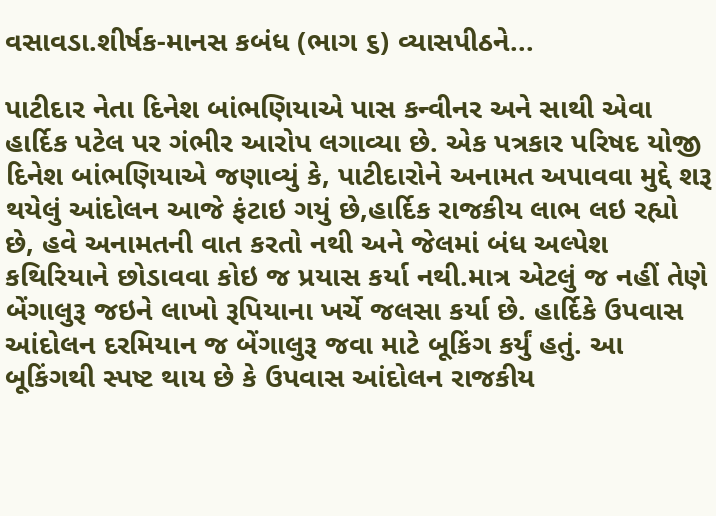વસાવડા.શીર્ષક-માનસ કબંધ (ભાગ ૬) વ્યાસપીઠને...

પાટીદાર નેતા દિનેશ બાંભણિયાએ પાસ કન્વીનર અને સાથી એવા હાર્દિક પટેલ પર ગંભીર આરોપ લગાવ્યા છે. એક પત્રકાર પરિષદ યોજી દિનેશ બાંભણિયાએ જણાવ્યું કે, પાટીદારોને અનામત અપાવવા મુદ્દે શરૂ થયેલું આંદોલન આજે ફંટાઇ ગયું છે,હાર્દિક રાજકીય લાભ લઇ રહ્યો છે, હવે અનામતની વાત કરતો નથી અને જેલમાં બંધ અલ્પેશ કથિરિયાને છોડાવવા કોઇ જ પ્રયાસ કર્યા નથી.માત્ર એટલું જ નહીં તેણે બેંગાલુરૂ જઇને લાખો રૂપિયાના ખર્ચે જલસા કર્યા છે. હાર્દિકે ઉપવાસ આંદોલન દરમિયાન જ બેંગાલુરૂ જવા માટે બૂકિંગ કર્યું હતું. આ બૂકિંગથી સ્પષ્ટ થાય છે કે ઉપવાસ આંદોલન રાજકીય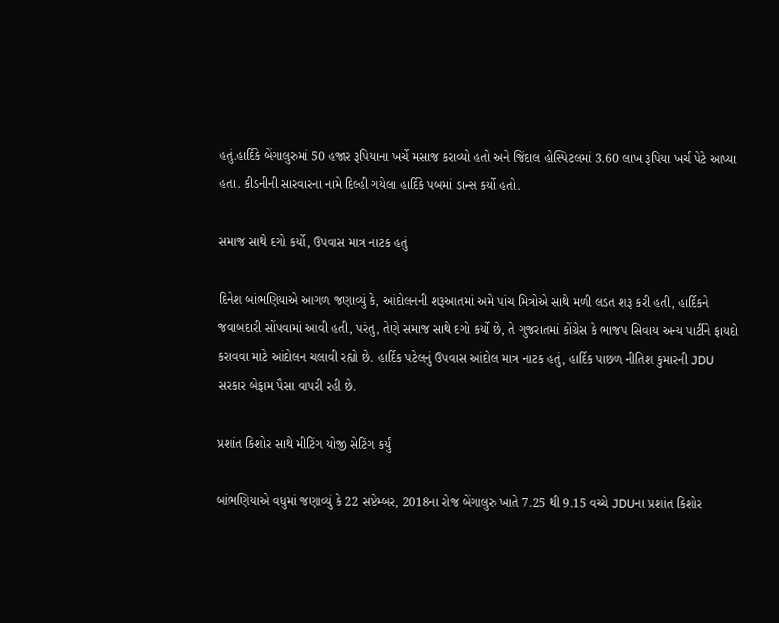હતું.હાર્દિકે બેંગાલુરુમાં 50 હજાર રૂપિયાના ખર્ચે મસાજ કરાવ્યો હતો અને જિંદાલ હોસ્પિટલમાં 3.60 લાખ રૂપિયા ખર્ચ પેટે આપ્યા હતા. કીડનીની સારવારના નામે દિલ્હી ગયેલા હાર્દિકે પબમાં ડાન્સ કર્યો હતો.

સમાજ સાથે દગો કર્યો, ઉપવાસ માત્ર નાટક હતું

દિનેશ બાંભણિયાએ આગળ જણાવ્યું કે, આંદોલનની શરૂઆતમાં અમે પાંચ મિત્રોએ સાથે મળી લડત શરૂ કરી હતી, હાર્દિકને જવાબદારી સોંપવામાં આવી હતી, પરંતુ, તેણે સમાજ સાથે દગો કર્યો છે, તે ગુજરાતમાં કોંગ્રેસ કે ભાજપ સિવાય અન્ય પાર્ટીને ફાયદો કરાવવા માટે આંદોલન ચલાવી રહ્યો છે. હાર્દિક પટેલનું ઉપવાસ આંદોલ માત્ર નાટક હતું, હાર્દિક પાછળ નીતિશ કુમારની JDU સરકાર બેફામ પૈસા વાપરી રહી છે.

પ્રશાંત કિશોર સાથે મીટિંગ યોજી સેટિંગ કર્યું

બાંભણિયાએ વધુમાં જણાવ્યું કે 22 સપ્ટેમ્બર, 2018ના રોજ બેંગાલુરુ ખાતે 7.25 થી 9.15 વચ્ચે JDUના પ્રશાંત કિશોર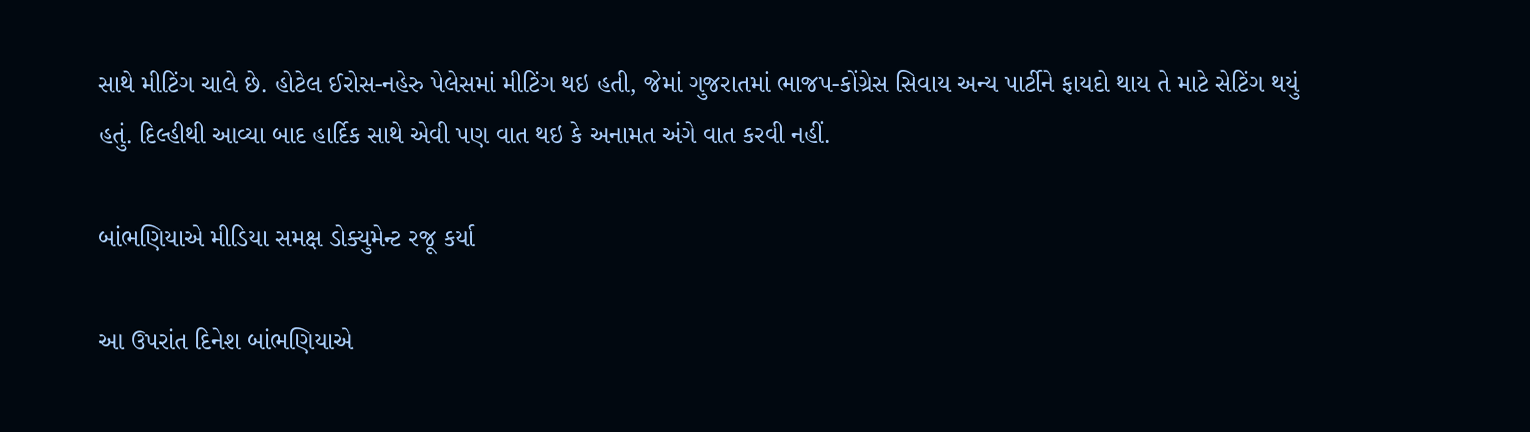સાથે મીટિંગ ચાલે છે. હોટેલ ઈરોસ-નહેરુ પેલેસમાં મીટિંગ થઇ હતી, જેમાં ગુજરાતમાં ભાજપ-કોંગ્રેસ સિવાય અન્ય પાર્ટીને ફાયદો થાય તે માટે સેટિંગ થયું હતું. દિલ્હીથી આવ્યા બાદ હાર્દિક સાથે એવી પણ વાત થઇ કે અનામત અંગે વાત કરવી નહીં.

બાંભણિયાએ મીડિયા સમક્ષ ડોક્યુમેન્ટ રજૂ કર્યા

આ ઉપરાંત દિનેશ બાંભણિયાએ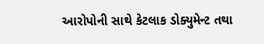આરોપોની સાથે કેટલાક ડોક્યુમેન્ટ તથા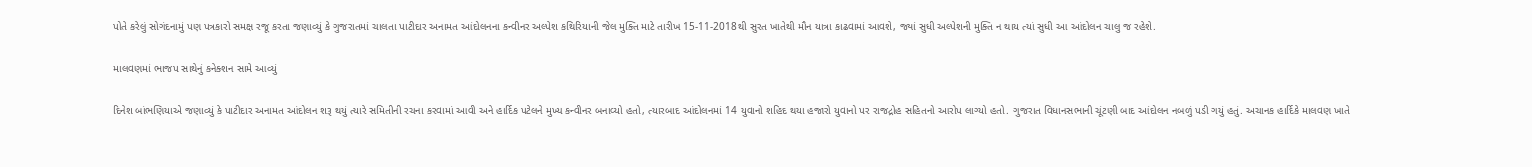પોતે કરેલું સોગંદનામું પણ પત્રકારો સમક્ષ રજૂ કરતા જણાવ્યું કે ગુજરાતમાં ચાલતા પાટીદાર અનામત આંદોલનના કન્વીનર અલ્પેશ કથિરિયાની જેલ મુક્તિ માટે તારીખ 15-11-2018થી સુરત ખાતેથી મૌન યાત્રા કાઢવામાં આવશે, જ્યાં સુધી અલ્પેશની મુક્તિ ન થાય ત્યાં સુધી આ આંદોલન ચાલુ જ રહેશે.

માલવણમાં ભાજપ સાથેનું કનેક્શન સામે આવ્યું

દિનેશ બાંભણિયાએ જણાવ્યું કે પાટીદાર અનામત આંદોલન શરૂ થયું ત્યારે સમિતીની રચના કરવામાં આવી અને હાર્દિક પટેલને મુખ્ય કન્વીનર બનાવ્યો હતો, ત્યારબાદ આંદોલનમાં 14 યુવાનો શહિદ થયા હજારો યુવાનો પર રાજદ્રોહ સહિતનો આરોપ લાગ્યો હતો. ગુજરાત વિધાનસભાની ચૂંટણી બાદ આંદોલન નબળું પડી ગયું હતું. અચાનક હાર્દિકે માલવણ ખાતે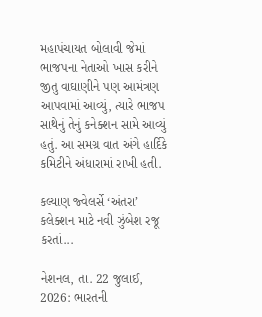મહાપંચાયત બોલાવી જેમાં ભાજપના નેતાઓ ખાસ કરીને જીતુ વાઘાણીને પણ આમંત્રણ આપવામાં આવ્યું, ત્યારે ભાજપ સાથેનું તેનું કનેક્શન સામે આવ્યું હતું. આ સમગ્ર વાત અંગે હાર્દિકે કમિટીને અંધારામાં રાખી હતી.

કલ્યાણ જ્વેલર્સે ‘અંતરા’ કલેક્શન માટે નવી ઝુંબેશ રજૂ કરતાં...

નેશનલ, તા. 22 જુલાઈ, 2026: ભારતની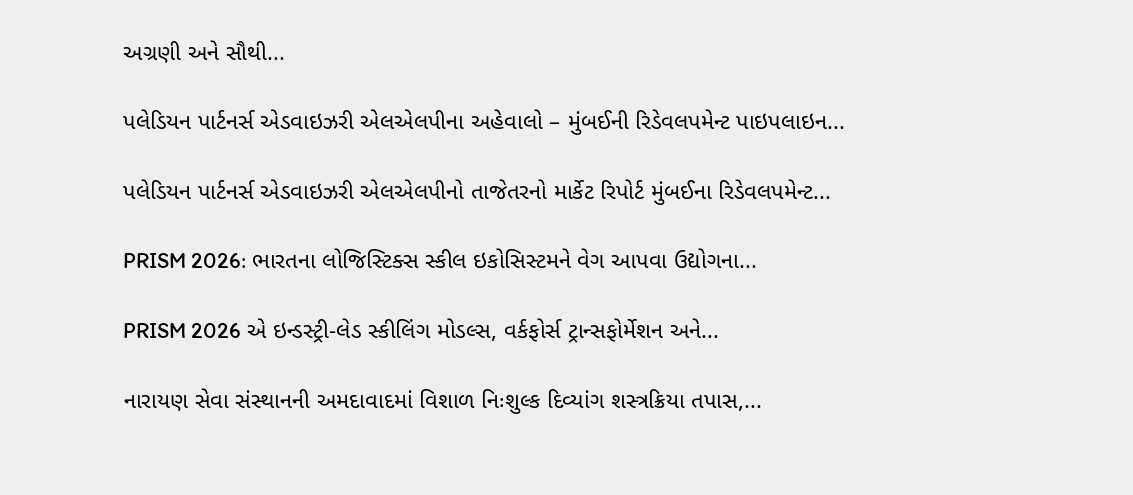અગ્રણી અને સૌથી...

પલેડિયન પાર્ટનર્સ એડવાઇઝરી એલએલપીના અહેવાલો – મુંબઈની રિડેવલપમેન્ટ પાઇપલાઇન...

પલેડિયન પાર્ટનર્સ એડવાઇઝરી એલએલપીનો તાજેતરનો માર્કેટ રિપોર્ટ મુંબઈના રિડેવલપમેન્ટ...

PRISM 2026: ભારતના લોજિસ્ટિક્સ સ્કીલ ઇકોસિસ્ટમને વેગ આપવા ઉદ્યોગના...

PRISM 2026 એ ઇન્ડસ્ટ્રી-લેડ સ્કીલિંગ મોડલ્સ, વર્કફોર્સ ટ્રાન્સફોર્મેશન અને...

નારાયણ સેવા સંસ્થાનની અમદાવાદમાં વિશાળ નિઃશુલ્ક દિવ્યાંગ શસ્ત્રક્રિયા તપાસ,...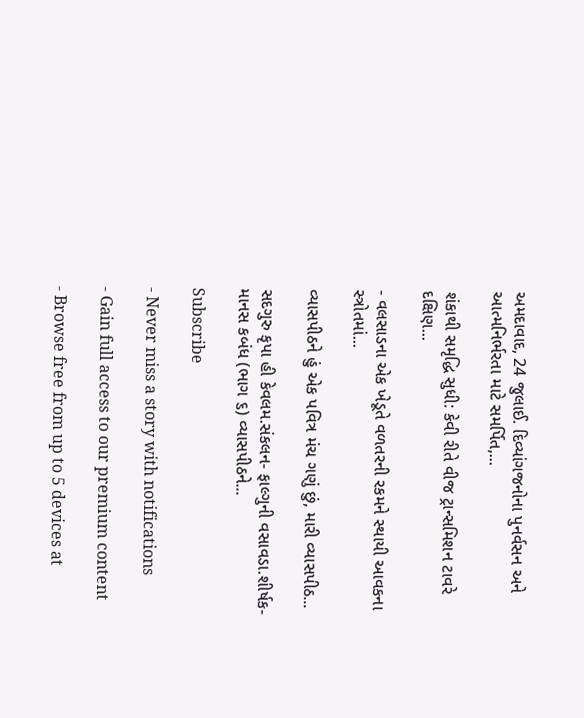અમદાવાદ, 24 જુલાઈ. દિવ્યાંગજનોના પુનર્વસન અને આત્મનિર્ભરતા માટે સમર્પિત,...

શંકાથી સમૃદ્ધિ સુધી: કેવી રીતે વીજ ટ્રાન્સમિશન ટાવરે દક્ષિણ...

- વલસાડના એક ખેડૂતે વળતરની રકમને સ્થાયી આવકના સ્ત્રોતમાં...

વ્યાસપીઠને હું એક પવિત્ર મંચ ગણું છું, મારી વ્યાસપીઠ...

સદગુરુ કૃપા હી કેવલમ.સંકલન- ફાલ્ગુની વસાવડા.શીર્ષક-માનસ કબંધ (ભાગ ૬) વ્યાસપીઠને...

Subscribe

- Never miss a story with notifications

- Gain full access to our premium content

- Browse free from up to 5 devices at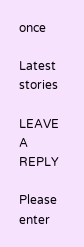once

Latest stories

LEAVE A REPLY

Please enter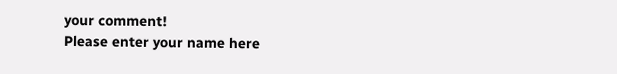your comment!
Please enter your name here